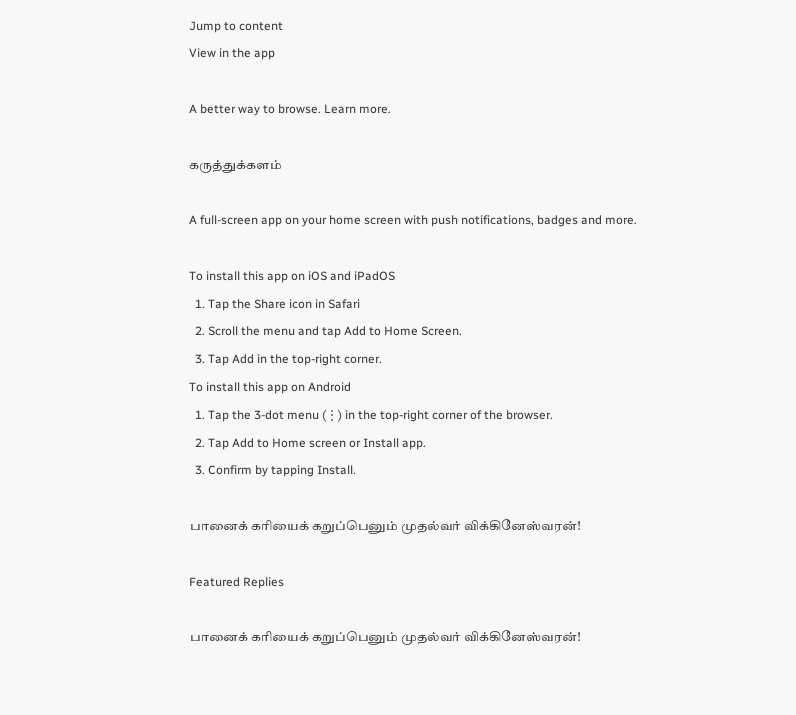Jump to content
View in the app

A better way to browse. Learn more.

கருத்துக்களம்

A full-screen app on your home screen with push notifications, badges and more.

To install this app on iOS and iPadOS
  1. Tap the Share icon in Safari
  2. Scroll the menu and tap Add to Home Screen.
  3. Tap Add in the top-right corner.
To install this app on Android
  1. Tap the 3-dot menu (⋮) in the top-right corner of the browser.
  2. Tap Add to Home screen or Install app.
  3. Confirm by tapping Install.

பானைக் கரியைக் கறுப்பெனும் முதல்வர் விக்கினேஸ்வரன்!

Featured Replies

பானைக் கரியைக் கறுப்பெனும் முதல்வர் விக்கினேஸ்வரன்!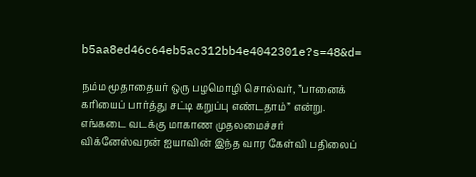b5aa8ed46c64eb5ac312bb4e4042301e?s=48&d=

நம்ம மூதாதையர் ஒரு பழமொழி சொல்வர், ”பானைக் கரியைப் பார்த்து சட்டி கறுப்பு எண்டதாம்” என்று. எங்கடை வடக்கு மாகாண முதலமைச்சர் விக்னேஸ்வரன் ஐயாவின் இந்த வார கேள்வி பதிலைப்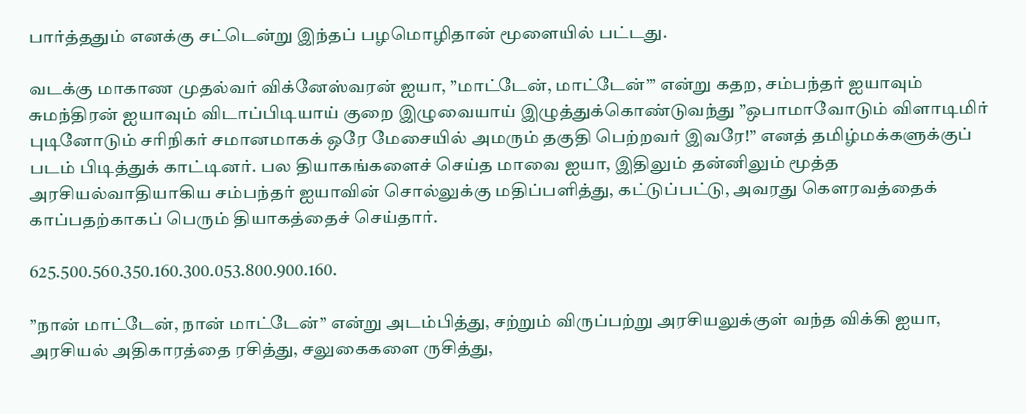பார்த்ததும் எனக்கு சட்டென்று இந்தப் பழமொழிதான் மூளையில் பட்டது.

வடக்கு மாகாண முதல்வர் விக்னேஸ்வரன் ஐயா, ”மாட்டேன், மாட்டேன்”’ என்று கதற, சம்பந்தர் ஐயாவும் சுமந்திரன் ஐயாவும் விடாப்பிடியாய் குறை இழுவையாய் இழுத்துக்கொண்டுவந்து ”ஒபாமாவோடும் விளாடிமிர் புடினோடும் சரிநிகர் சமானமாகக் ஒரே மேசையில் அமரும் தகுதி பெற்றவர் இவரே!” எனத் தமிழ்மக்களுக்குப் படம் பிடித்துக் காட்டினர். பல தியாகங்களைச் செய்த மாவை ஐயா, இதிலும் தன்னிலும் மூத்த அரசியல்வாதியாகிய சம்பந்தர் ஐயாவின் சொல்லுக்கு மதிப்பளித்து, கட்டுப்பட்டு, அவரது கௌரவத்தைக் காப்பதற்காகப் பெரும் தியாகத்தைச் செய்தார்.

625.500.560.350.160.300.053.800.900.160.

”நான் மாட்டேன், நான் மாட்டேன்” என்று அடம்பித்து, சற்றும் விருப்பற்று அரசியலுக்குள் வந்த விக்கி ஐயா, அரசியல் அதிகாரத்தை ரசித்து, சலுகைகளை ருசித்து,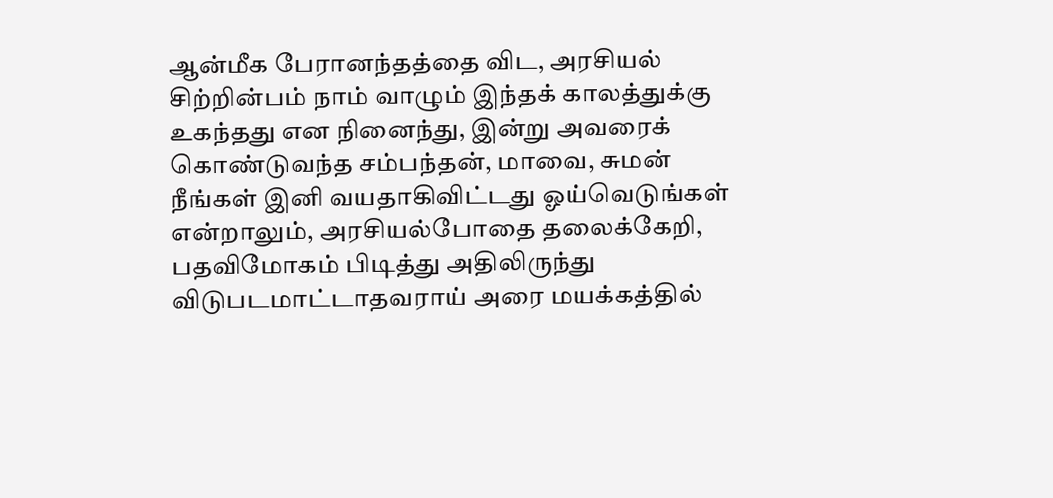ஆன்மீக பேரானந்தத்தை விட, அரசியல் சிற்றின்பம் நாம் வாழும் இந்தக் காலத்துக்கு உகந்தது என நினைந்து, இன்று அவரைக் கொண்டுவந்த சம்பந்தன், மாவை, சுமன் நீங்கள் இனி வயதாகிவிட்டது ஓய்வெடுங்கள் என்றாலும், அரசியல்போதை தலைக்கேறி, பதவிமோகம் பிடித்து அதிலிருந்து விடுபடமாட்டாதவராய் அரை மயக்கத்தில்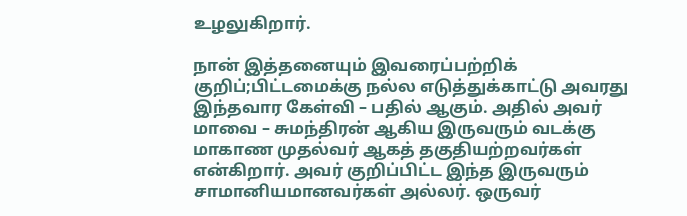உழலுகிறார்.

நான் இத்தனையும் இவரைப்பற்றிக் குறிப்;பிட்டமைக்கு நல்ல எடுத்துக்காட்டு அவரது இந்தவார கேள்வி – பதில் ஆகும். அதில் அவர் மாவை – சுமந்திரன் ஆகிய இருவரும் வடக்கு மாகாண முதல்வர் ஆகத் தகுதியற்றவர்கள் என்கிறார். அவர் குறிப்பிட்ட இந்த இருவரும் சாமானியமானவர்கள் அல்லர். ஒருவர்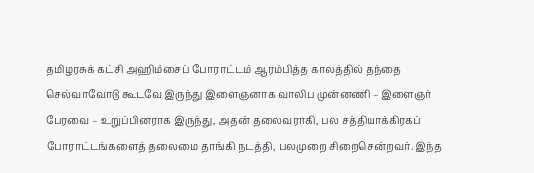தமிழரசுக் கட்சி அஹிம்சைப் போராட்டம் ஆரம்பித்த காலத்தில் தந்தை செல்வாவோடு கூடவே இருந்து இளைஞனாக வாலிப முன்னணி – இளைஞர் பேரவை – உறுப்பினராக இருந்து, அதன் தலைவராகி, பல சத்தியாக்கிரகப் போராட்டங்களைத் தலைமை தாங்கி நடத்தி, பலமுறை சிறைசென்றவர். இந்த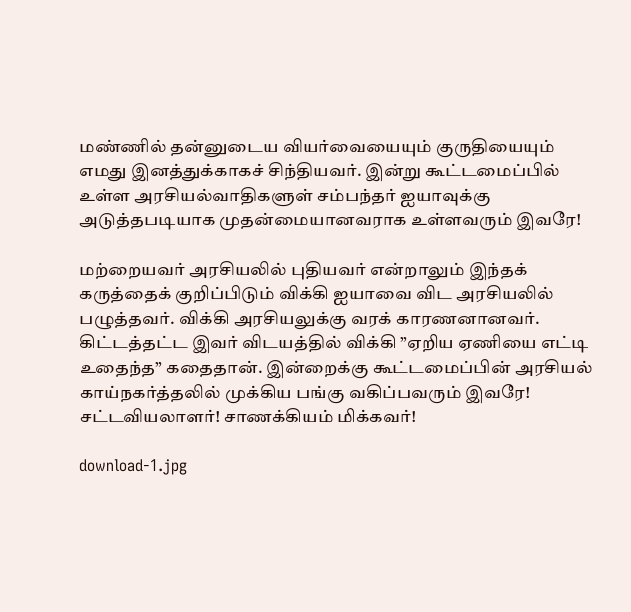மண்ணில் தன்னுடைய வியர்வையையும் குருதியையும் எமது இனத்துக்காகச் சிந்தியவர். இன்று கூட்டமைப்பில் உள்ள அரசியல்வாதிகளுள் சம்பந்தர் ஐயாவுக்கு அடுத்தபடியாக முதன்மையானவராக உள்ளவரும் இவரே!

மற்றையவர் அரசியலில் புதியவர் என்றாலும் இந்தக் கருத்தைக் குறிப்பிடும் விக்கி ஐயாவை விட அரசியலில் பழுத்தவர். விக்கி அரசியலுக்கு வரக் காரணனானவர். கிட்டத்தட்ட இவர் விடயத்தில் விக்கி ”ஏறிய ஏணியை எட்டி உதைந்த” கதைதான். இன்றைக்கு கூட்டமைப்பின் அரசியல் காய்நகர்த்தலில் முக்கிய பங்கு வகிப்பவரும் இவரே! சட்டவியலாளர்! சாணக்கியம் மிக்கவர்!

download-1.jpg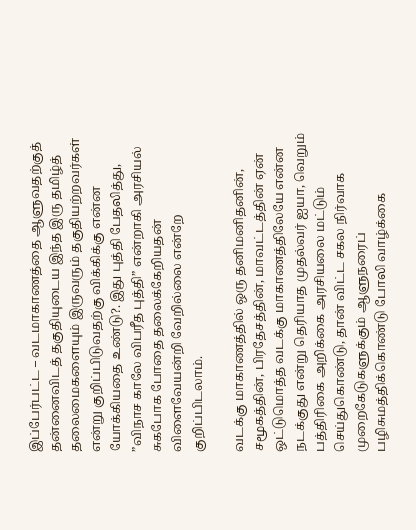இப்பேர்பட்ட – வடமாகாணத்தை ஆளுவதற்குத் தன்னைவிடத் தகுதியுடைய இந்த இரு தமிழ்த் தலைமைகளையும் இருவரும் தகுதியற்றவர்கள் என்று குறிப்பிடுவதற்கு விக்கிக்கு என்ன யோக்கியதை உண்டு?. இது புத்தி பேதலித்து, ”விநாச காலே விபரீத புத்தி” என்றாகி அரசியல் சுகபோக போதை தலைக்கேறியதன் விளைவேயன்றி வேறில்லை என்றே குறிப்பிடலாம்.

வடக்கு மாகாணத்தில் ஒரு தனிமனிதனின், சமூகத்தின், பிரதேசத்தின், மாவட்டத்தின் ஏன் ஒட்டுமொத்த வடக்கு மாகாணத்திலேயே என்ன நடக்குது என்று தெரியாத முதல்வர் ஐயா, வெறும் பத்திரிகை அறிக்கை அரசியலை மட்டும் செய்துகொண்டு, தான் விட்ட சகல நிர்வாக முறைகேடுகளுக்கும் ஆளுநரைப் பழிசுமத்திக்கொண்டு போலி வாழ்க்கை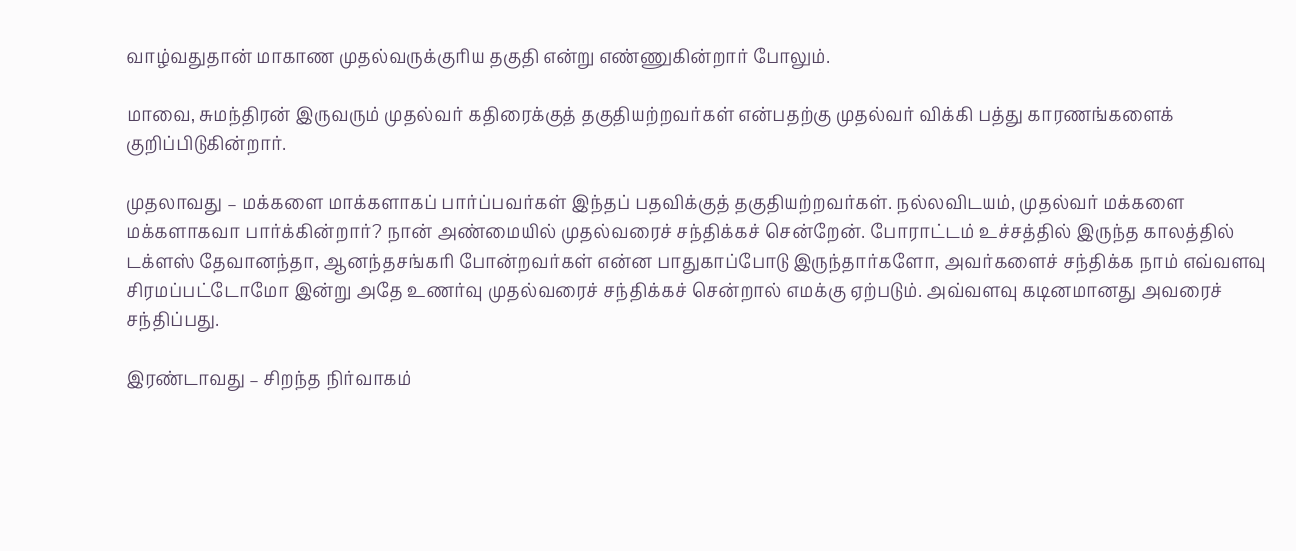வாழ்வதுதான் மாகாண முதல்வருக்குரிய தகுதி என்று எண்ணுகின்றார் போலும்.

மாவை, சுமந்திரன் இருவரும் முதல்வர் கதிரைக்குத் தகுதியற்றவர்கள் என்பதற்கு முதல்வர் விக்கி பத்து காரணங்களைக் குறிப்பிடுகின்றார்.

முதலாவது – மக்களை மாக்களாகப் பார்ப்பவர்கள் இந்தப் பதவிக்குத் தகுதியற்றவர்கள். நல்லவிடயம், முதல்வர் மக்களை மக்களாகவா பார்க்கின்றார்? நான் அண்மையில் முதல்வரைச் சந்திக்கச் சென்றேன். போராட்டம் உச்சத்தில் இருந்த காலத்தில் டக்ளஸ் தேவானந்தா, ஆனந்தசங்கரி போன்றவர்கள் என்ன பாதுகாப்போடு இருந்தார்களோ, அவர்களைச் சந்திக்க நாம் எவ்வளவு சிரமப்பட்டோமோ இன்று அதே உணர்வு முதல்வரைச் சந்திக்கச் சென்றால் எமக்கு ஏற்படும். அவ்வளவு கடினமானது அவரைச் சந்திப்பது.

இரண்டாவது – சிறந்த நிர்வாகம்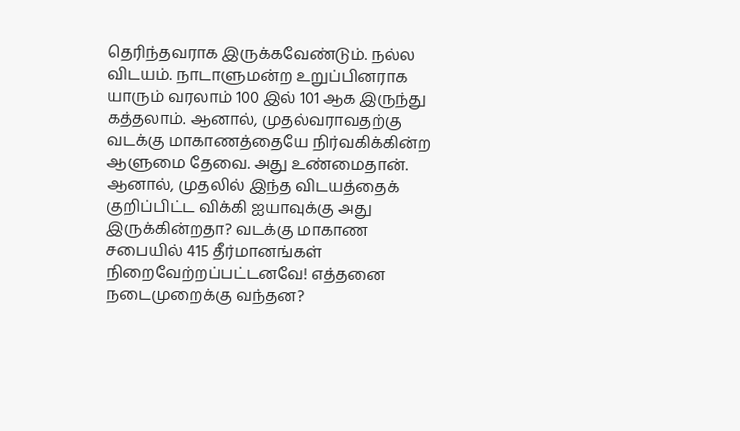தெரிந்தவராக இருக்கவேண்டும். நல்ல விடயம். நாடாளுமன்ற உறுப்பினராக யாரும் வரலாம் 100 இல் 101 ஆக இருந்து கத்தலாம். ஆனால், முதல்வராவதற்கு வடக்கு மாகாணத்தையே நிர்வகிக்கின்ற ஆளுமை தேவை. அது உண்மைதான். ஆனால், முதலில் இந்த விடயத்தைக் குறிப்பிட்ட விக்கி ஐயாவுக்கு அது இருக்கின்றதா? வடக்கு மாகாண சபையில் 415 தீர்மானங்கள் நிறைவேற்றப்பட்டனவே! எத்தனை நடைமுறைக்கு வந்தன?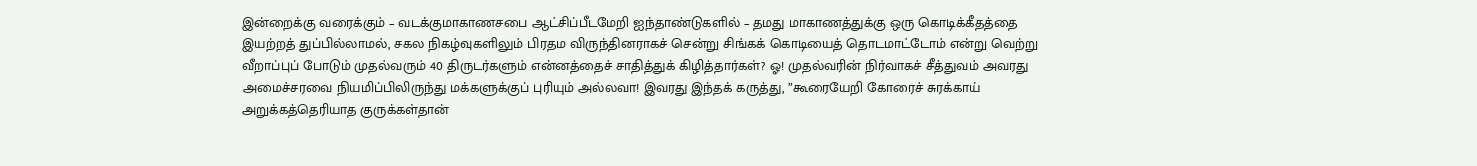இன்றைக்கு வரைக்கும் – வடக்குமாகாணசபை ஆட்சிப்பீடமேறி ஐந்தாண்டுகளில் – தமது மாகாணத்துக்கு ஒரு கொடிக்கீதத்தை இயற்றத் துப்பில்லாமல், சகல நிகழ்வுகளிலும் பிரதம விருந்தினராகச் சென்று சிங்கக் கொடியைத் தொடமாட்டோம் என்று வெற்று வீறாப்புப் போடும் முதல்வரும் 40 திருடர்களும் என்னத்தைச் சாதித்துக் கிழித்தார்கள்? ஓ! முதல்வரின் நிர்வாகச் சீத்துவம் அவரது அமைச்சரவை நியமிப்பிலிருந்து மக்களுக்குப் புரியும் அல்லவா! இவரது இந்தக் கருத்து, ”கூரையேறி கோரைச் சுரக்காய் அறுக்கத்தெரியாத குருக்கள்தான்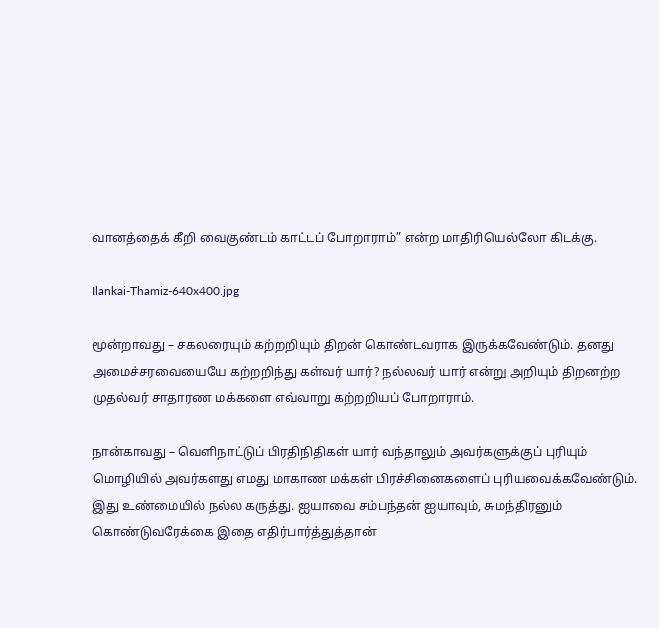வானத்தைக் கீறி வைகுண்டம் காட்டப் போறாராம்” என்ற மாதிரியெல்லோ கிடக்கு.

Ilankai-Thamiz-640x400.jpg

மூன்றாவது – சகலரையும் கற்றறியும் திறன் கொண்டவராக இருக்கவேண்டும். தனது அமைச்சரவையையே கற்றறிந்து கள்வர் யார்? நல்லவர் யார் என்று அறியும் திறனற்ற முதல்வர் சாதாரண மக்களை எவ்வாறு கற்றறியப் போறாராம்.

நான்காவது – வெளிநாட்டுப் பிரதிநிதிகள் யார் வந்தாலும் அவர்களுக்குப் புரியும் மொழியில் அவர்களது எமது மாகாண மக்கள் பிரச்சினைகளைப் புரியவைக்கவேண்டும். இது உண்மையில் நல்ல கருத்து. ஐயாவை சம்பந்தன் ஐயாவும், சுமந்திரனும் கொண்டுவரேக்கை இதை எதிர்பார்த்துத்தான்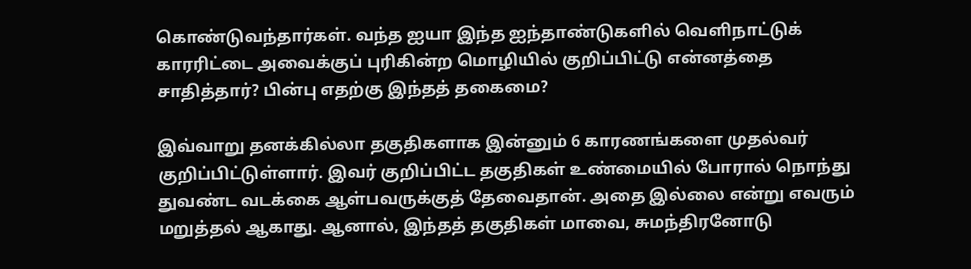கொண்டுவந்தார்கள். வந்த ஐயா இந்த ஐந்தாண்டுகளில் வெளிநாட்டுக் காரரிட்டை அவைக்குப் புரிகின்ற மொழியில் குறிப்பிட்டு என்னத்தை சாதித்தார்? பின்பு எதற்கு இந்தத் தகைமை?

இவ்வாறு தனக்கில்லா தகுதிகளாக இன்னும் 6 காரணங்களை முதல்வர் குறிப்பிட்டுள்ளார். இவர் குறிப்பிட்ட தகுதிகள் உண்மையில் போரால் நொந்து துவண்ட வடக்கை ஆள்பவருக்குத் தேவைதான். அதை இல்லை என்று எவரும் மறுத்தல் ஆகாது. ஆனால், இந்தத் தகுதிகள் மாவை, சுமந்திரனோடு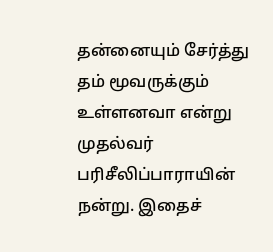தன்னையும் சேர்த்து தம் மூவருக்கும் உள்ளனவா என்று முதல்வர் பரிசீலிப்பாராயின் நன்று. இதைச்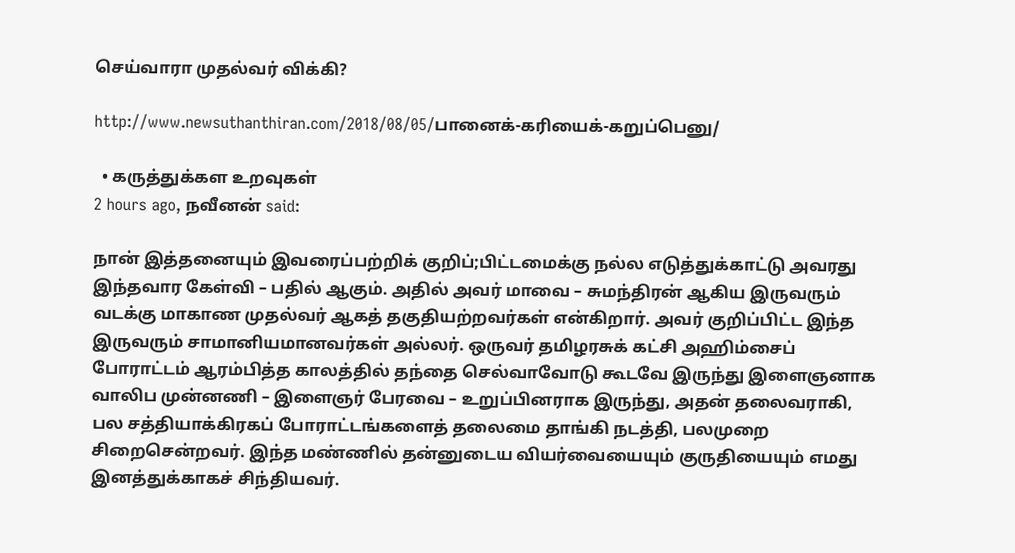செய்வாரா முதல்வர் விக்கி?

http://www.newsuthanthiran.com/2018/08/05/பானைக்-கரியைக்-கறுப்பெனு/

  • கருத்துக்கள உறவுகள்
2 hours ago, நவீனன் said:

நான் இத்தனையும் இவரைப்பற்றிக் குறிப்;பிட்டமைக்கு நல்ல எடுத்துக்காட்டு அவரது இந்தவார கேள்வி – பதில் ஆகும். அதில் அவர் மாவை – சுமந்திரன் ஆகிய இருவரும் வடக்கு மாகாண முதல்வர் ஆகத் தகுதியற்றவர்கள் என்கிறார். அவர் குறிப்பிட்ட இந்த இருவரும் சாமானியமானவர்கள் அல்லர். ஒருவர் தமிழரசுக் கட்சி அஹிம்சைப் போராட்டம் ஆரம்பித்த காலத்தில் தந்தை செல்வாவோடு கூடவே இருந்து இளைஞனாக வாலிப முன்னணி – இளைஞர் பேரவை – உறுப்பினராக இருந்து, அதன் தலைவராகி, பல சத்தியாக்கிரகப் போராட்டங்களைத் தலைமை தாங்கி நடத்தி, பலமுறை சிறைசென்றவர். இந்த மண்ணில் தன்னுடைய வியர்வையையும் குருதியையும் எமது இனத்துக்காகச் சிந்தியவர்.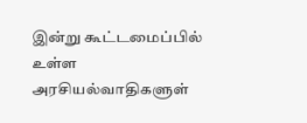இன்று கூட்டமைப்பில் உள்ள அரசியல்வாதிகளுள்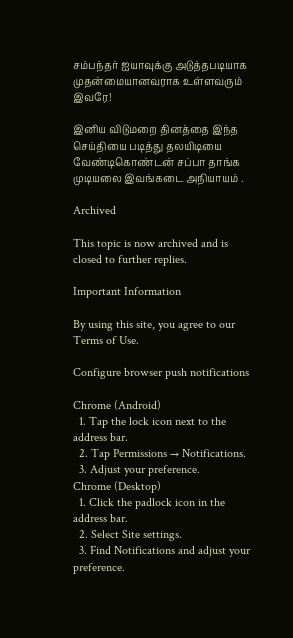சம்பந்தர் ஐயாவுக்கு அடுத்தபடியாக முதன்மையானவராக உள்ளவரும் இவரே!

இனிய விடுமறை தினத்தை இந்த செய்தியை படித்து தலயிடியை வேண்டிகொண்டன் சப்பா தாங்க முடியலை இவங்கடை அநியாயம் .

Archived

This topic is now archived and is closed to further replies.

Important Information

By using this site, you agree to our Terms of Use.

Configure browser push notifications

Chrome (Android)
  1. Tap the lock icon next to the address bar.
  2. Tap Permissions → Notifications.
  3. Adjust your preference.
Chrome (Desktop)
  1. Click the padlock icon in the address bar.
  2. Select Site settings.
  3. Find Notifications and adjust your preference.